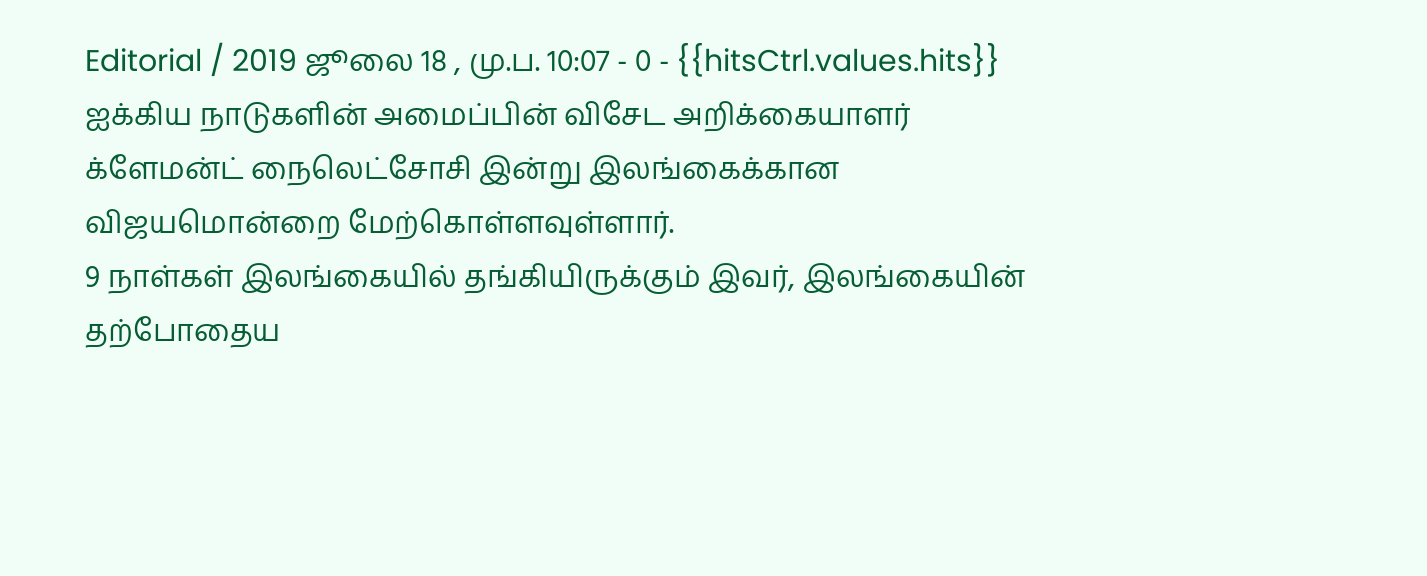Editorial / 2019 ஜூலை 18 , மு.ப. 10:07 - 0 - {{hitsCtrl.values.hits}}
ஐக்கிய நாடுகளின் அமைப்பின் விசேட அறிக்கையாளர் க்ளேமன்ட் நைலெட்சோசி இன்று இலங்கைக்கான விஜயமொன்றை மேற்கொள்ளவுள்ளார்.
9 நாள்கள் இலங்கையில் தங்கியிருக்கும் இவர், இலங்கையின் தற்போதைய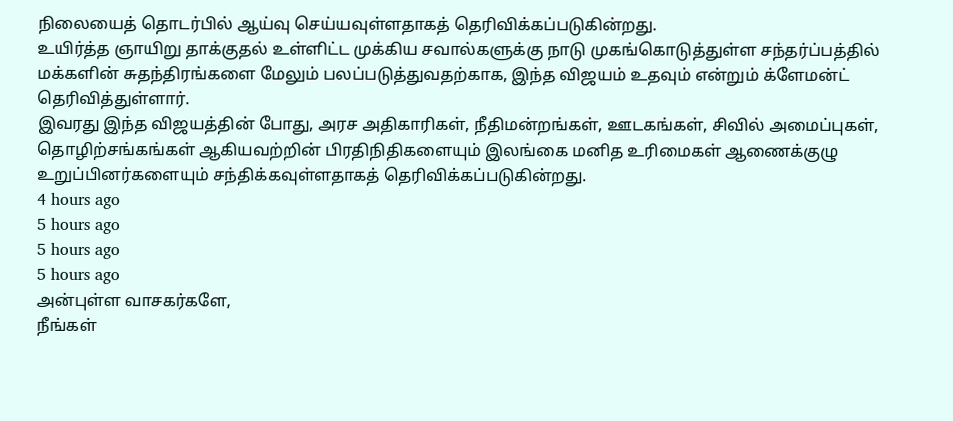நிலையைத் தொடர்பில் ஆய்வு செய்யவுள்ளதாகத் தெரிவிக்கப்படுகின்றது.
உயிர்த்த ஞாயிறு தாக்குதல் உள்ளிட்ட முக்கிய சவால்களுக்கு நாடு முகங்கொடுத்துள்ள சந்தர்ப்பத்தில் மக்களின் சுதந்திரங்களை மேலும் பலப்படுத்துவதற்காக, இந்த விஜயம் உதவும் என்றும் க்ளேமன்ட் தெரிவித்துள்ளார்.
இவரது இந்த விஜயத்தின் போது, அரச அதிகாரிகள், நீதிமன்றங்கள், ஊடகங்கள், சிவில் அமைப்புகள், தொழிற்சங்கங்கள் ஆகியவற்றின் பிரதிநிதிகளையும் இலங்கை மனித உரிமைகள் ஆணைக்குழு உறுப்பினர்களையும் சந்திக்கவுள்ளதாகத் தெரிவிக்கப்படுகின்றது.
4 hours ago
5 hours ago
5 hours ago
5 hours ago
அன்புள்ள வாசகர்களே,
நீங்கள்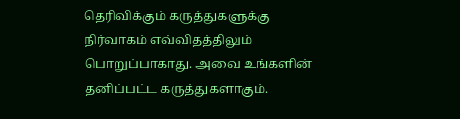தெரிவிக்கும் கருத்துகளுக்கு நிர்வாகம் எவ்விதத்திலும் பொறுப்பாகாது. அவை உங்களின் தனிப்பட்ட கருத்துகளாகும்.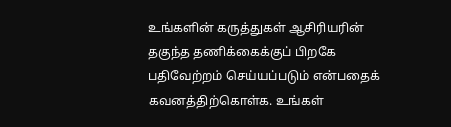உங்களின் கருத்துகள் ஆசிரியரின் தகுந்த தணிக்கைக்குப் பிறகே பதிவேற்றம் செய்யப்படும் என்பதைக் கவனத்திற்கொள்க. உங்கள்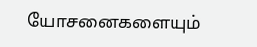யோசனைகளையும்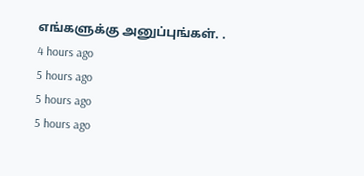எங்களுக்கு அனுப்புங்கள். .
4 hours ago
5 hours ago
5 hours ago
5 hours ago